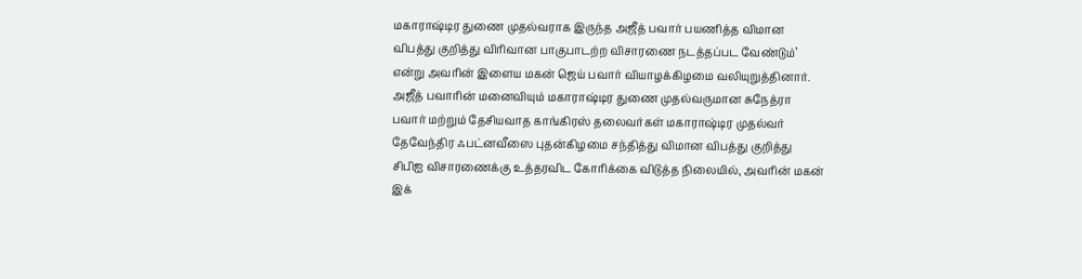மகாராஷ்டிர துணை முதல்வராக இருந்த அஜீத் பவார் பயணித்த விமான விபத்து குறித்து விரிவான பாகுபாடற்ற விசாரணை நடத்தப்பட வேண்டும்’ என்று அவரின் இளைய மகன் ஜெய் பவார் வியாழக்கிழமை வலியுறுத்தினார்.
அஜீத் பவாரின் மனைவியும் மகாராஷ்டிர துணை முதல்வருமான சுநேத்ரா பவார் மற்றும் தேசியவாத காங்கிரஸ் தலைவர்கள் மகாராஷ்டிர முதல்வர் தேவேந்திர ஃபட்னவீஸை புதன்கிழமை சந்தித்து விமான விபத்து குறித்து சிபிஐ விசாரணைக்கு உத்தரவிட கோரிக்கை விடுத்த நிலையில், அவரின் மகன் இக்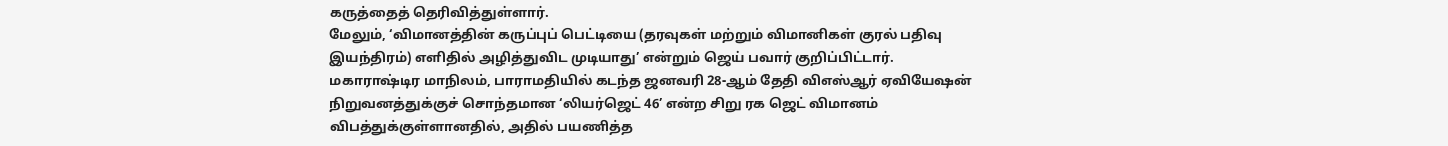கருத்தைத் தெரிவித்துள்ளார்.
மேலும், ‘விமானத்தின் கருப்புப் பெட்டியை (தரவுகள் மற்றும் விமானிகள் குரல் பதிவு இயந்திரம்) எளிதில் அழித்துவிட முடியாது’ என்றும் ஜெய் பவார் குறிப்பிட்டார்.
மகாராஷ்டிர மாநிலம், பாராமதியில் கடந்த ஜனவரி 28-ஆம் தேதி விஎஸ்ஆர் ஏவியேஷன் நிறுவனத்துக்குச் சொந்தமான ‘லியர்ஜெட் 46’ என்ற சிறு ரக ஜெட் விமானம் விபத்துக்குள்ளானதில், அதில் பயணித்த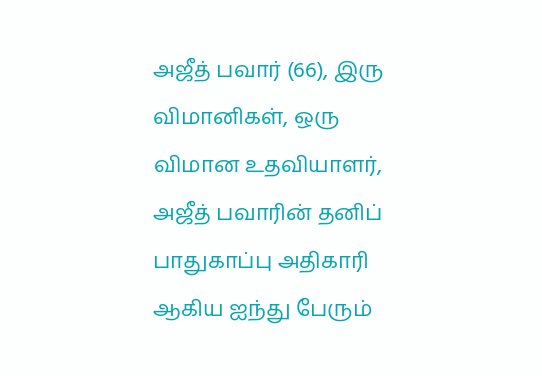அஜீத் பவார் (66), இரு விமானிகள், ஒரு விமான உதவியாளர், அஜீத் பவாரின் தனிப் பாதுகாப்பு அதிகாரி ஆகிய ஐந்து பேரும்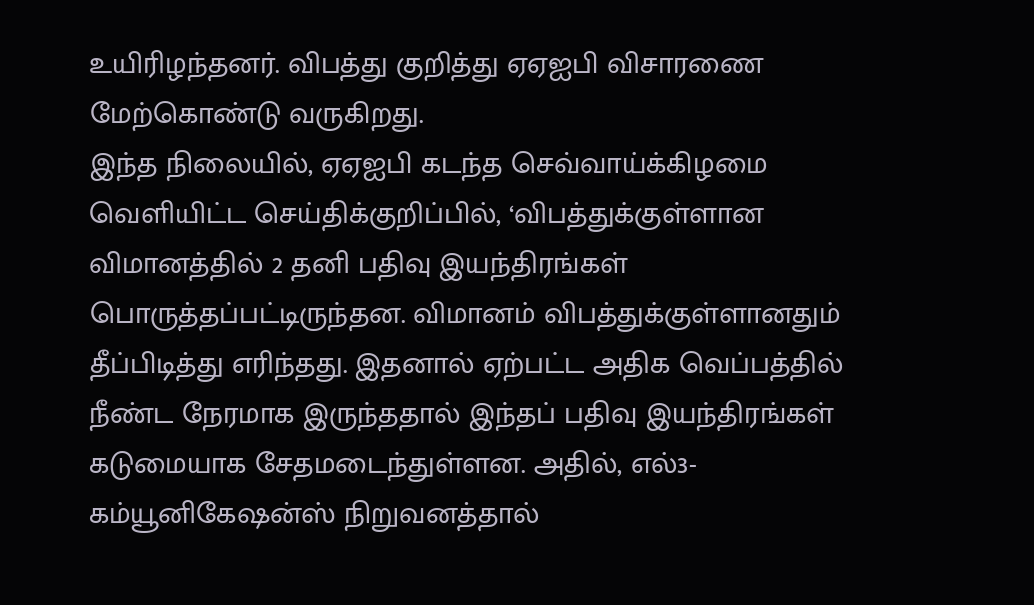உயிரிழந்தனர். விபத்து குறித்து ஏஏஐபி விசாரணை மேற்கொண்டு வருகிறது.
இந்த நிலையில், ஏஏஐபி கடந்த செவ்வாய்க்கிழமை வெளியிட்ட செய்திக்குறிப்பில், ‘விபத்துக்குள்ளான விமானத்தில் 2 தனி பதிவு இயந்திரங்கள் பொருத்தப்பட்டிருந்தன. விமானம் விபத்துக்குள்ளானதும் தீப்பிடித்து எரிந்தது. இதனால் ஏற்பட்ட அதிக வெப்பத்தில் நீண்ட நேரமாக இருந்ததால் இந்தப் பதிவு இயந்திரங்கள் கடுமையாக சேதமடைந்துள்ளன. அதில், எல்3-கம்யூனிகேஷன்ஸ் நிறுவனத்தால்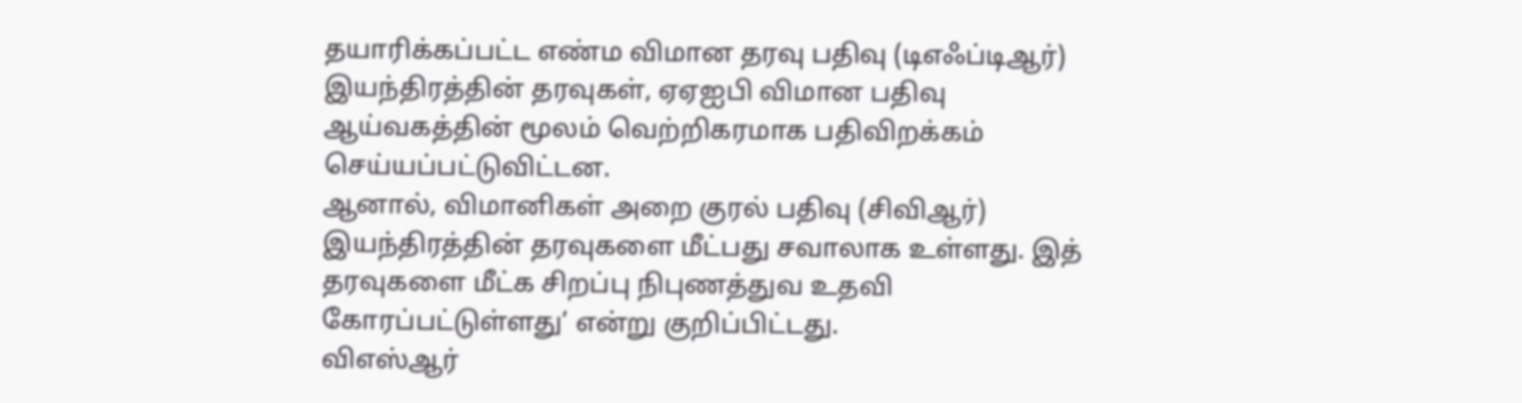தயாரிக்கப்பட்ட எண்ம விமான தரவு பதிவு (டிஎஃப்டிஆர்) இயந்திரத்தின் தரவுகள், ஏஏஐபி விமான பதிவு ஆய்வகத்தின் மூலம் வெற்றிகரமாக பதிவிறக்கம் செய்யப்பட்டுவிட்டன.
ஆனால், விமானிகள் அறை குரல் பதிவு (சிவிஆர்) இயந்திரத்தின் தரவுகளை மீட்பது சவாலாக உள்ளது. இத் தரவுகளை மீட்க சிறப்பு நிபுணத்துவ உதவி கோரப்பட்டுள்ளது’ என்று குறிப்பிட்டது.
விஎஸ்ஆர்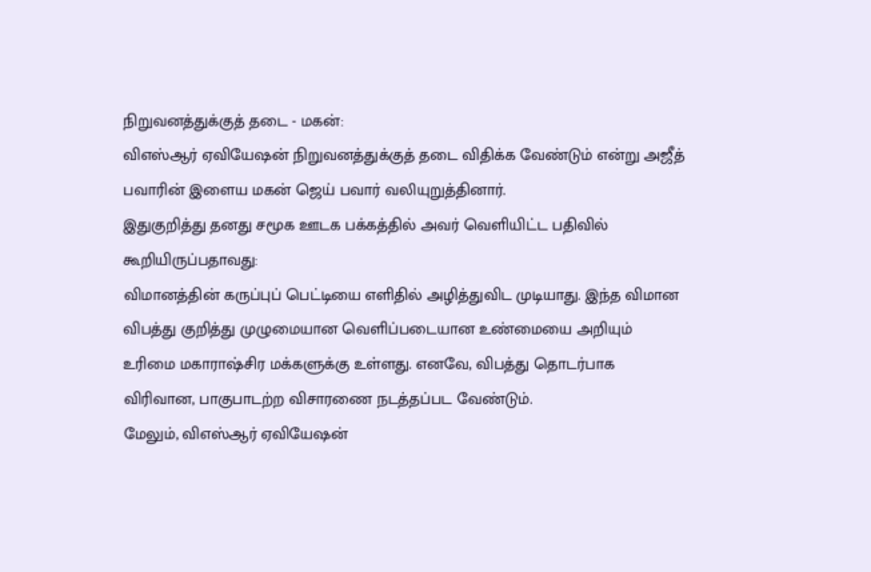நிறுவனத்துக்குத் தடை - மகன்:
விஎஸ்ஆர் ஏவியேஷன் நிறுவனத்துக்குத் தடை விதிக்க வேண்டும் என்று அஜீத் பவாரின் இளைய மகன் ஜெய் பவார் வலியுறுத்தினார்.
இதுகுறித்து தனது சமூக ஊடக பக்கத்தில் அவர் வெளியிட்ட பதிவில் கூறியிருப்பதாவது:
விமானத்தின் கருப்புப் பெட்டியை எளிதில் அழித்துவிட முடியாது. இந்த விமான விபத்து குறித்து முழுமையான வெளிப்படையான உண்மையை அறியும் உரிமை மகாராஷ்சிர மக்களுக்கு உள்ளது. எனவே, விபத்து தொடர்பாக விரிவான, பாகுபாடற்ற விசாரணை நடத்தப்பட வேண்டும்.
மேலும், விஎஸ்ஆர் ஏவியேஷன்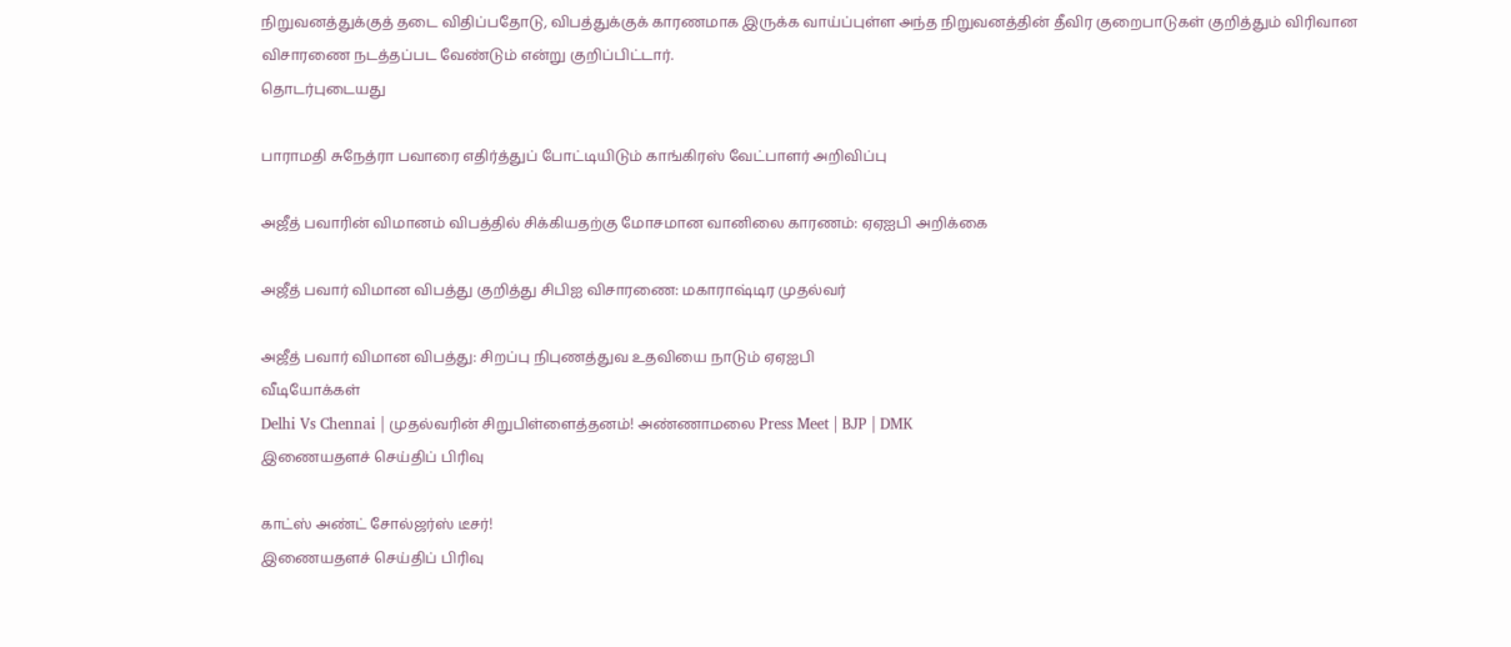நிறுவனத்துக்குத் தடை விதிப்பதோடு, விபத்துக்குக் காரணமாக இருக்க வாய்ப்புள்ள அந்த நிறுவனத்தின் தீவிர குறைபாடுகள் குறித்தும் விரிவான விசாரணை நடத்தப்பட வேண்டும் என்று குறிப்பிட்டார்.
தொடர்புடையது

பாராமதி சுநேத்ரா பவாரை எதிர்த்துப் போட்டியிடும் காங்கிரஸ் வேட்பாளர் அறிவிப்பு

அஜீத் பவாரின் விமானம் விபத்தில் சிக்கியதற்கு மோசமான வானிலை காரணம்: ஏஏஐபி அறிக்கை

அஜீத் பவார் விமான விபத்து குறித்து சிபிஐ விசாரணை: மகாராஷ்டிர முதல்வர்

அஜீத் பவார் விமான விபத்து: சிறப்பு நிபுணத்துவ உதவியை நாடும் ஏஏஐபி
வீடியோக்கள்
Delhi Vs Chennai | முதல்வரின் சிறுபிள்ளைத்தனம்! அண்ணாமலை Press Meet | BJP | DMK
இணையதளச் செய்திப் பிரிவு

காட்ஸ் அண்ட் சோல்ஜர்ஸ் டீசர்!
இணையதளச் செய்திப் பிரிவு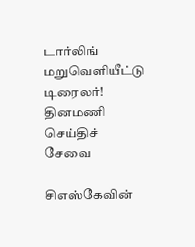டார்லிங் மறுவெளியீட்டு டிரைலர்!
தினமணி செய்திச் சேவை

சிஎஸ்கேவின்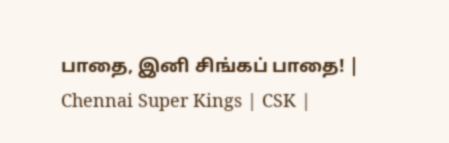பாதை, இனி சிங்கப் பாதை! | Chennai Super Kings | CSK |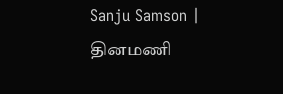Sanju Samson |
தினமணி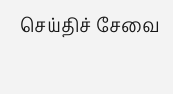செய்திச் சேவை